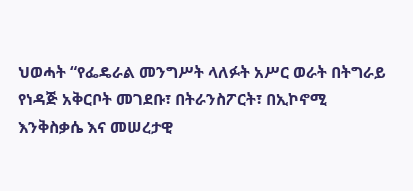ህወሓት “የፌዴራል መንግሥት ላለፉት አሥር ወራት በትግራይ የነዳጅ አቅርቦት መገደቡ፣ በትራንስፖርት፣ በኢኮኖሚ እንቅስቃሴ እና መሠረታዊ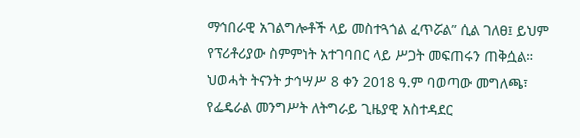ማኅበራዊ አገልግሎቶች ላይ መስተጓጎል ፈጥሯል” ሲል ገለፀ፤ ይህም የፕሪቶሪያው ስምምነት አተገባበር ላይ ሥጋት መፍጠሩን ጠቅሷል።
ህወሓት ትናንት ታኅሣሥ 8 ቀን 2018 ዓ.ም ባወጣው መግለጫ፣ የፌዴራል መንግሥት ለትግራይ ጊዜያዊ አስተዳደር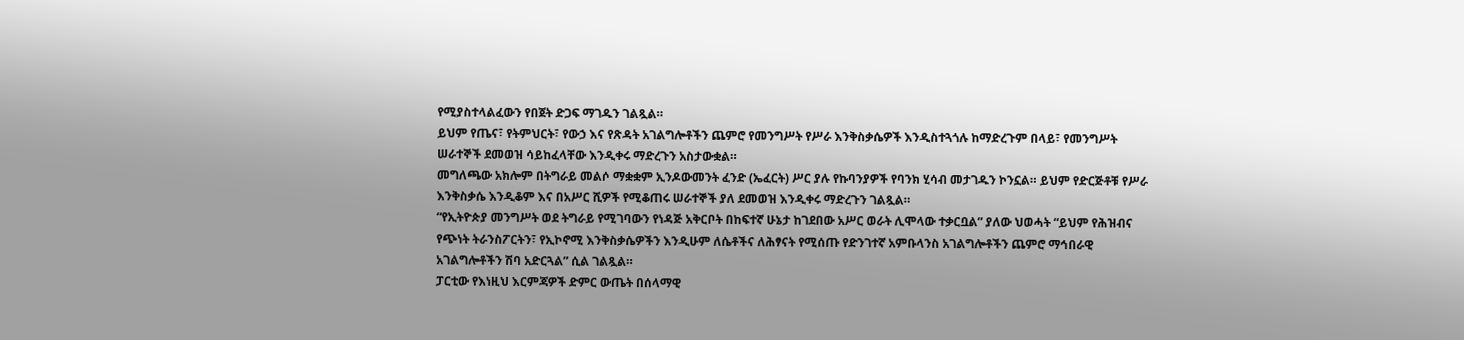የሚያስተላልፈውን የበጀት ድጋፍ ማገዱን ገልጿል።
ይህም የጤና፣ የትምህርት፣ የውኃ እና የጽዳት አገልግሎቶችን ጨምሮ የመንግሥት የሥራ እንቅስቃሴዎች እንዲስተጓጎሉ ከማድረጉም በላይ፣ የመንግሥት ሠራተኞች ደመወዝ ሳይከፈላቸው እንዲቀሩ ማድረጉን አስታውቋል።
መግለጫው አክሎም በትግራይ መልሶ ማቋቋም ኢንዶውመንት ፈንድ (ኤፈርት) ሥር ያሉ የኩባንያዎች የባንክ ሂሳብ መታገዱን ኮንኗል። ይህም የድርጅቶቹ የሥራ እንቅስቃሴ እንዲቆም እና በአሥር ሺዎች የሚቆጠሩ ሠራተኞች ያለ ደመወዝ እንዲቀሩ ማድረጉን ገልጿል።
“የኢትዮጵያ መንግሥት ወደ ትግራይ የሚገባውን የነዳጅ አቅርቦት በከፍተኛ ሁኔታ ከገደበው አሥር ወራት ሊሞላው ተቃርቧል” ያለው ህወሓት “ይህም የሕዝብና የጭነት ትራንስፖርትን፣ የኢኮኖሚ እንቅስቃሴዎችን እንዲሁም ለሴቶችና ለሕፃናት የሚሰጡ የድንገተኛ አምቡላንስ አገልግሎቶችን ጨምሮ ማኅበራዊ አገልግሎቶችን ሽባ አድርጓል” ሲል ገልጿል።
ፓርቲው የእነዚህ እርምጃዎች ድምር ውጤት በሰላማዊ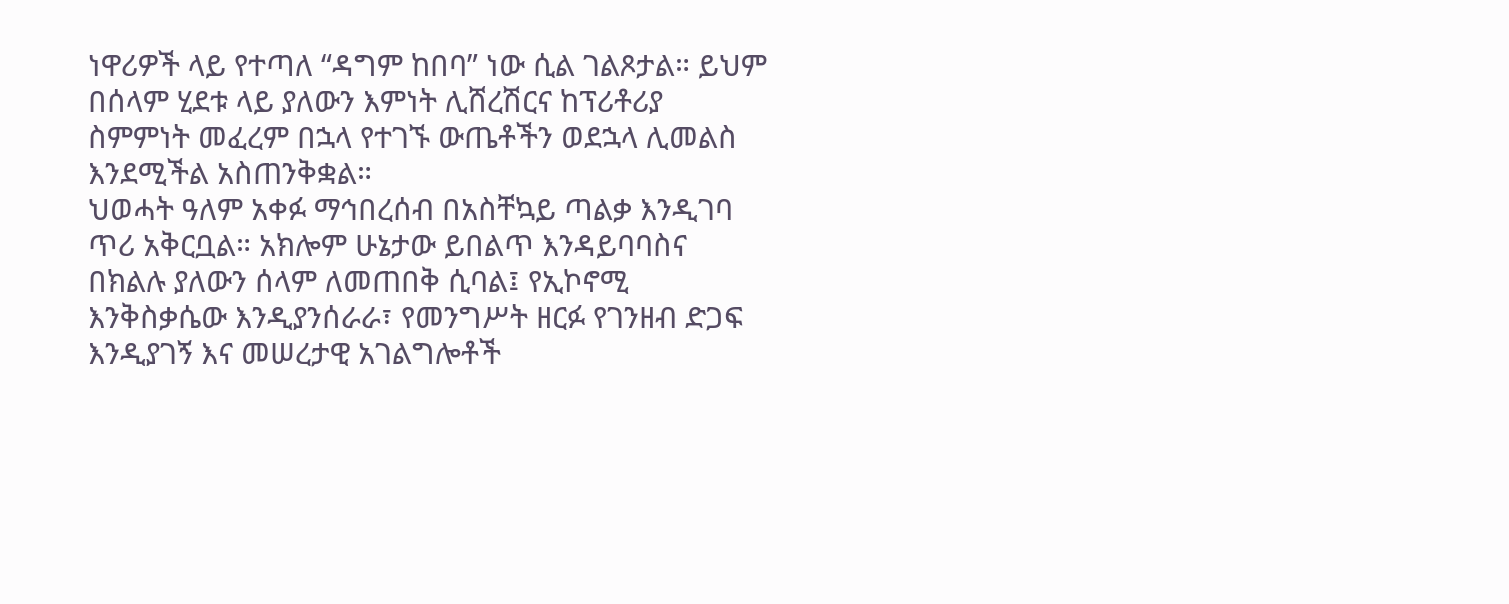ነዋሪዎች ላይ የተጣለ “ዳግም ከበባ” ነው ሲል ገልጾታል። ይህም በሰላም ሂደቱ ላይ ያለውን እምነት ሊሸረሽርና ከፕሪቶሪያ ስምምነት መፈረም በኋላ የተገኙ ውጤቶችን ወደኋላ ሊመልስ እንደሚችል አስጠንቅቋል።
ህወሓት ዓለም አቀፉ ማኅበረሰብ በአስቸኳይ ጣልቃ እንዲገባ ጥሪ አቅርቧል። አክሎም ሁኔታው ይበልጥ እንዳይባባስና በክልሉ ያለውን ሰላም ለመጠበቅ ሲባል፤ የኢኮኖሚ እንቅስቃሴው እንዲያንሰራራ፣ የመንግሥት ዘርፉ የገንዘብ ድጋፍ እንዲያገኝ እና መሠረታዊ አገልግሎቶች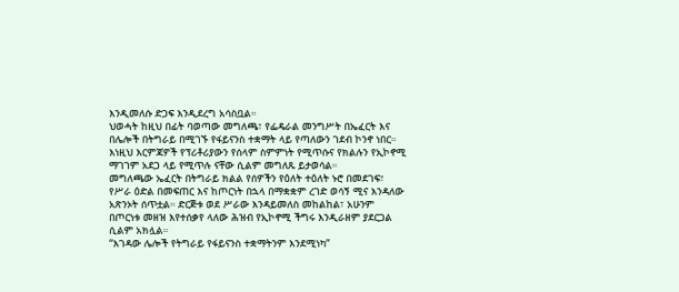እንዲመለሱ ድጋፍ እንዲደረግ አሳስቧል።
ህወሓት ከዚህ በፊት ባወጣው መግለጫ፣ የፌዴራል መንግሥት በኤፈርት እና በሌሎች በትግራይ በሚገኙ የፋይናንስ ተቋማት ላይ የጣለውን ገደብ ኮንኖ ነበር። እነዚህ እርምጃዎች የፕሪቶሪያውን የሰላም ስምምነት የሚጥሱና የክልሉን የኢኮኖሚ ማገገም አደጋ ላይ የሚጥሉ ናቸው ሲልም መግለጹ ይታወሳል።
መግለጫው ኤፈርት በትግራይ ክልል የሰዎችን የዕለት ተዕለት ኑሮ በመደገፍ፣ የሥራ ዕድል በመፍጠር እና ከጦርነት በኋላ በማቋቋም ረገድ ወሳኝ ሚና እንዳለው አጽንኦት ሰጥቷል። ድርጅቱ ወደ ሥራው እንዳይመለስ መከልከል፣ አሁንም በጦርነቱ መዘዝ እየተሰቃየ ላለው ሕዝብ የኢኮኖሚ ችግሩ እንዲራዘም ያደርጋል ሲልም አክሏል።
“እገዳው ሌሎች የትግራይ የፋይናንስ ተቋማትንም እንደሚነካ”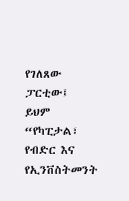የገለጸው ፓርቲው፤ ይህም “የካፒታል፣ የብድር እና የኢንቨስትመንት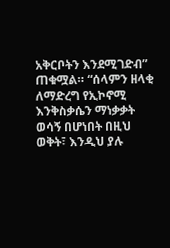አቅርቦትን እንደሚገድብ” ጠቁሟል። “ሰላምን ዘላቂ ለማድረግ የኢኮኖሚ እንቅስቃሴን ማነቃቃት ወሳኝ በሆነበት በዚህ ወቅት፣ እንዲህ ያሉ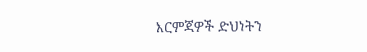እርምጃዎች ድህነትን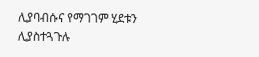ሊያባብሱና የማገገም ሂደቱን ሊያስተጓጉሉ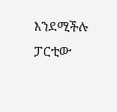እንደሚችሉ ፓርቲው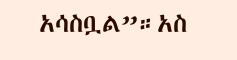አሳስቧል”።አስ